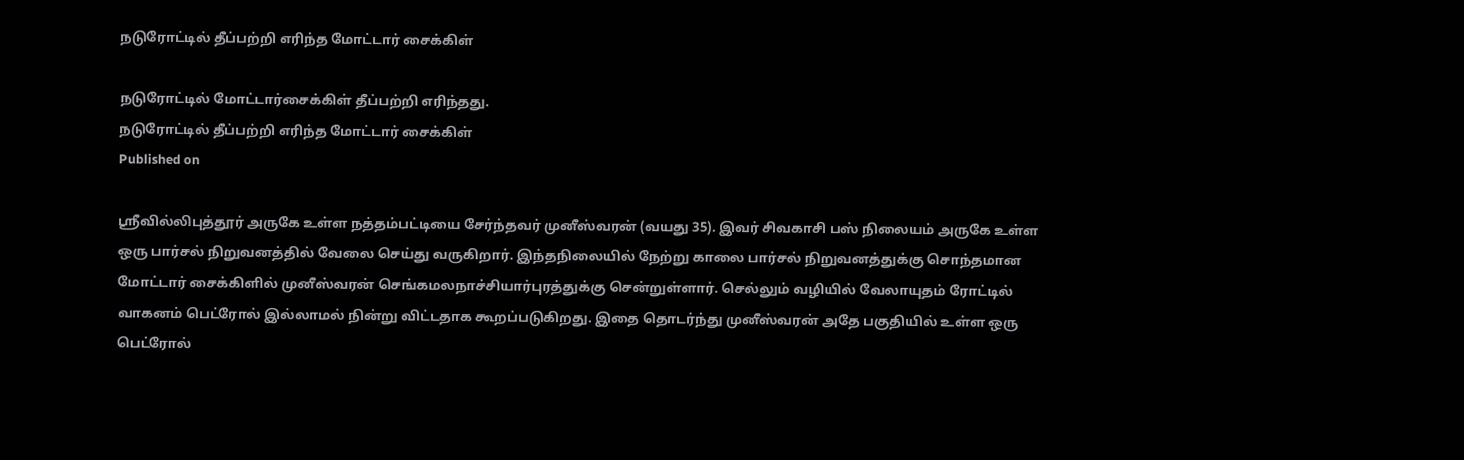நடுரோட்டில் தீப்பற்றி எரிந்த மோட்டார் சைக்கிள்

நடுரோட்டில் மோட்டார்சைக்கிள் தீப்பற்றி எரிந்தது.
நடுரோட்டில் தீப்பற்றி எரிந்த மோட்டார் சைக்கிள்
Published on

ஸ்ரீவில்லிபுத்தூர் அருகே உள்ள நத்தம்பட்டியை சேர்ந்தவர் முனீஸ்வரன் (வயது 35). இவர் சிவகாசி பஸ் நிலையம் அருகே உள்ள ஒரு பார்சல் நிறுவனத்தில் வேலை செய்து வருகிறார். இந்தநிலையில் நேற்று காலை பார்சல் நிறுவனத்துக்கு சொந்தமான மோட்டார் சைக்கிளில் முனீஸ்வரன் செங்கமலநாச்சியார்புரத்துக்கு சென்றுள்ளார். செல்லும் வழியில் வேலாயுதம் ரோட்டில் வாகனம் பெட்ரோல் இல்லாமல் நின்று விட்டதாக கூறப்படுகிறது. இதை தொடர்ந்து முனீஸ்வரன் அதே பகுதியில் உள்ள ஒரு பெட்ரோல்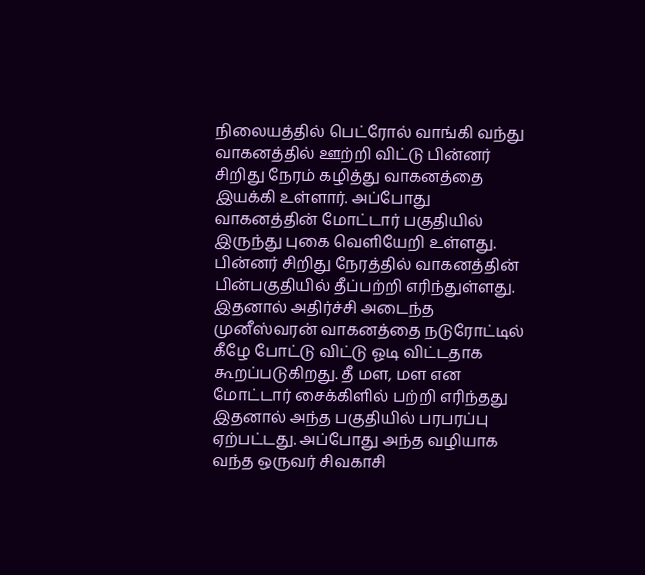நிலையத்தில் பெட்ரோல் வாங்கி வந்து வாகனத்தில் ஊற்றி விட்டு பின்னர் சிறிது நேரம் கழித்து வாகனத்தை இயக்கி உள்ளார். அப்போது வாகனத்தின் மோட்டார் பகுதியில் இருந்து புகை வெளியேறி உள்ளது. பின்னர் சிறிது நேரத்தில் வாகனத்தின் பின்பகுதியில் தீப்பற்றி எரிந்துள்ளது. இதனால் அதிர்ச்சி அடைந்த முனீஸ்வரன் வாகனத்தை நடுரோட்டில் கீழே போட்டு விட்டு ஓடி விட்டதாக கூறப்படுகிறது. தீ மள, மள என மோட்டார் சைக்கிளில் பற்றி எரிந்தது இதனால் அந்த பகுதியில் பரபரப்பு ஏற்பட்டது. அப்போது அந்த வழியாக வந்த ஒருவர் சிவகாசி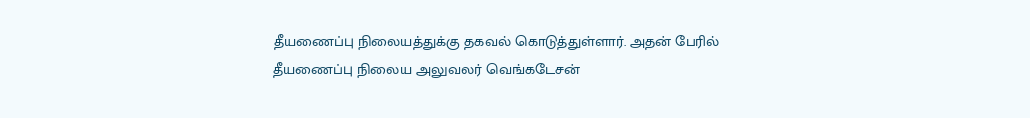தீயணைப்பு நிலையத்துக்கு தகவல் கொடுத்துள்ளார். அதன் பேரில் தீயணைப்பு நிலைய அலுவலர் வெங்கடேசன்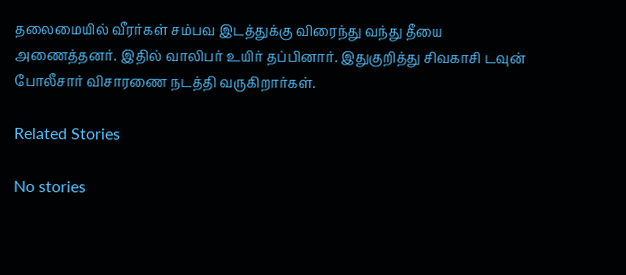தலைமையில் வீரர்கள் சம்பவ இடத்துக்கு விரைந்து வந்து தீயை அணைத்தனர். இதில் வாலிபர் உயிர் தப்பினார். இதுகுறித்து சிவகாசி டவுன் போலீசார் விசாரணை நடத்தி வருகிறார்கள்.

Related Stories

No stories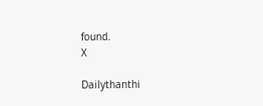found.
X

Dailythanthi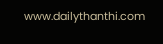www.dailythanthi.com